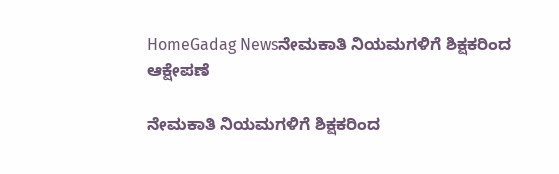HomeGadag Newsನೇಮಕಾತಿ ನಿಯಮಗಳಿಗೆ ಶಿಕ್ಷಕರಿಂದ ಆಕ್ಷೇಪಣೆ

ನೇಮಕಾತಿ ನಿಯಮಗಳಿಗೆ ಶಿಕ್ಷಕರಿಂದ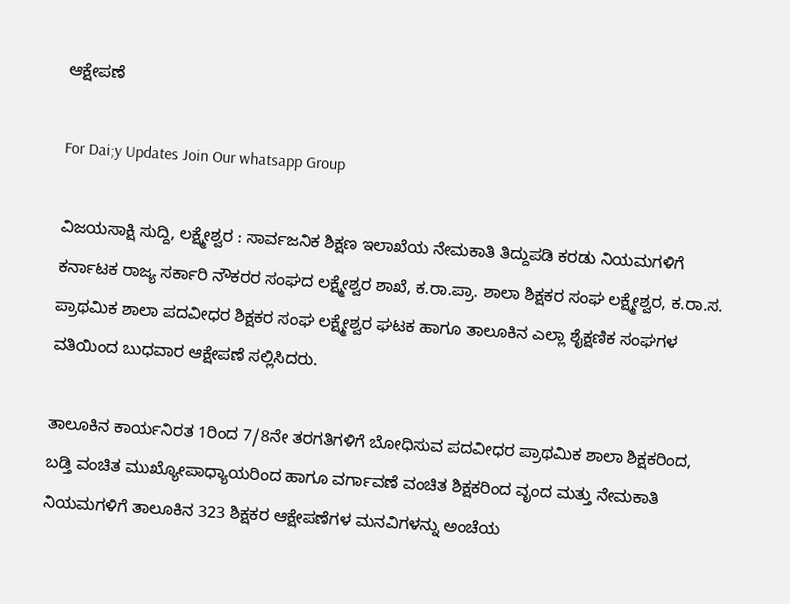ಆಕ್ಷೇಪಣೆ

For Dai;y Updates Join Our whatsapp Group

ವಿಜಯಸಾಕ್ಷಿ ಸುದ್ದಿ, ಲಕ್ಷ್ಮೇಶ್ವರ : ಸಾರ್ವಜನಿಕ ಶಿಕ್ಷಣ ಇಲಾಖೆಯ ನೇಮಕಾತಿ ತಿದ್ದುಪಡಿ ಕರಡು ನಿಯಮಗಳಿಗೆ ಕರ್ನಾಟಕ ರಾಜ್ಯ ಸರ್ಕಾರಿ ನೌಕರರ ಸಂಘದ ಲಕ್ಷ್ಮೇಶ್ವರ ಶಾಖೆ, ಕ.ರಾ.ಪ್ರಾ. ಶಾಲಾ ಶಿಕ್ಷಕರ ಸಂಘ ಲಕ್ಷ್ಮೇಶ್ವರ, ಕ.ರಾ.ಸ. ಪ್ರಾಥಮಿಕ ಶಾಲಾ ಪದವೀಧರ ಶಿಕ್ಷಕರ ಸಂಘ ಲಕ್ಷ್ಮೇಶ್ವರ ಘಟಕ ಹಾಗೂ ತಾಲೂಕಿನ ಎಲ್ಲಾ ಶೈಕ್ಷಣಿಕ ಸಂಘಗಳ ವತಿಯಿಂದ ಬುಧವಾರ ಆಕ್ಷೇಪಣೆ ಸಲ್ಲಿಸಿದರು.

ತಾಲೂಕಿನ ಕಾರ್ಯನಿರತ 1ರಿಂದ 7/8ನೇ ತರಗತಿಗಳಿಗೆ ಬೋಧಿಸುವ ಪದವೀಧರ ಪ್ರಾಥಮಿಕ ಶಾಲಾ ಶಿಕ್ಷಕರಿಂದ, ಬಡ್ತಿ ವಂಚಿತ ಮುಖ್ಯೋಪಾಧ್ಯಾಯರಿಂದ ಹಾಗೂ ವರ್ಗಾವಣೆ ವಂಚಿತ ಶಿಕ್ಷಕರಿಂದ ವೃಂದ ಮತ್ತು ನೇಮಕಾತಿ ನಿಯಮಗಳಿಗೆ ತಾಲೂಕಿನ 323 ಶಿಕ್ಷಕರ ಆಕ್ಷೇಪಣೆಗಳ ಮನವಿಗಳನ್ನು ಅಂಚೆಯ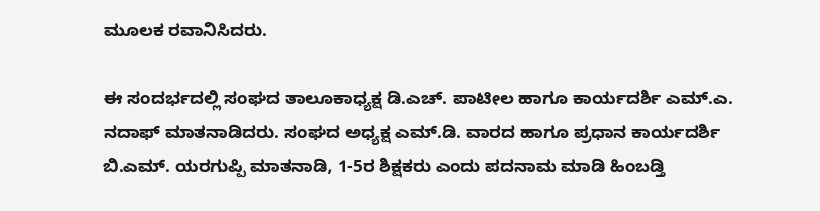ಮೂಲಕ ರವಾನಿಸಿದರು.

ಈ ಸಂದರ್ಭದಲ್ಲಿ ಸಂಘದ ತಾಲೂಕಾಧ್ಯಕ್ಷ ಡಿ.ಎಚ್. ಪಾಟೀಲ ಹಾಗೂ ಕಾರ್ಯದರ್ಶಿ ಎಮ್.ಎ. ನದಾಫ್ ಮಾತನಾಡಿದರು. ಸಂಘದ ಅಧ್ಯಕ್ಷ ಎಮ್.ಡಿ. ವಾರದ ಹಾಗೂ ಪ್ರಧಾನ ಕಾರ್ಯದರ್ಶಿ ಬಿ.ಎಮ್. ಯರಗುಪ್ಪಿ ಮಾತನಾಡಿ, 1-5ರ ಶಿಕ್ಷಕರು ಎಂದು ಪದನಾಮ ಮಾಡಿ ಹಿಂಬಡ್ತಿ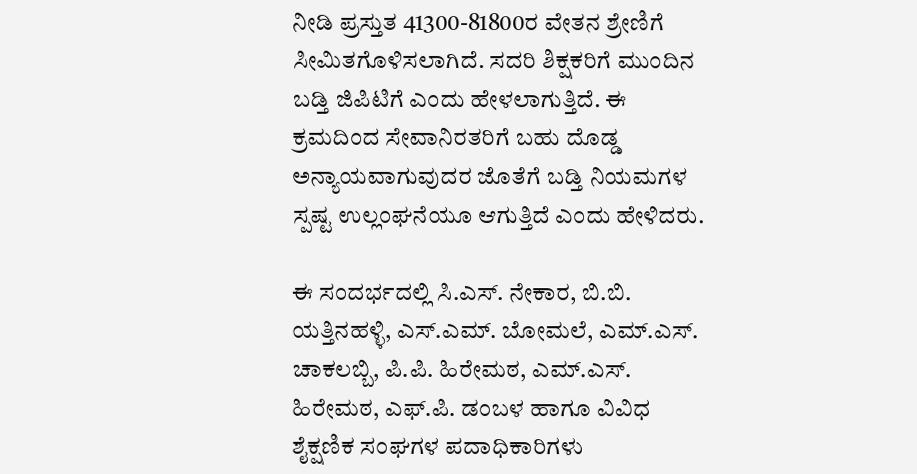ನೀಡಿ ಪ್ರಸ್ತುತ 41300-81800ರ ವೇತನ ಶ್ರೇಣಿಗೆ ಸೀಮಿತಗೊಳಿಸಲಾಗಿದೆ. ಸದರಿ ಶಿಕ್ಷಕರಿಗೆ ಮುಂದಿನ ಬಡ್ತಿ ಜಿಪಿಟಿಗೆ ಎಂದು ಹೇಳಲಾಗುತ್ತಿದೆ. ಈ ಕ್ರಮದಿಂದ ಸೇವಾನಿರತರಿಗೆ ಬಹು ದೊಡ್ಡ ಅನ್ಯಾಯವಾಗುವುದರ ಜೊತೆಗೆ ಬಡ್ತಿ ನಿಯಮಗಳ ಸ್ಪಷ್ಟ ಉಲ್ಲಂಘನೆಯೂ ಆಗುತ್ತಿದೆ ಎಂದು ಹೇಳಿದರು.

ಈ ಸಂದರ್ಭದಲ್ಲಿ ಸಿ.ಎಸ್. ನೇಕಾರ, ಬಿ.ಬಿ. ಯತ್ತಿನಹಳ್ಳಿ, ಎಸ್.ಎಮ್. ಬೋಮಲೆ, ಎಮ್.ಎಸ್. ಚಾಕಲಬ್ಬಿ, ಪಿ.ಪಿ. ಹಿರೇಮಠ, ಎಮ್.ಎಸ್. ಹಿರೇಮಠ, ಎಫ್.ಪಿ. ಡಂಬಳ ಹಾಗೂ ವಿವಿಧ ಶೈಕ್ಷಣಿಕ ಸಂಘಗಳ ಪದಾಧಿಕಾರಿಗಳು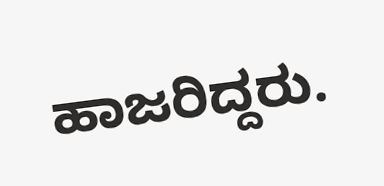ಹಾಜರಿದ್ದರು.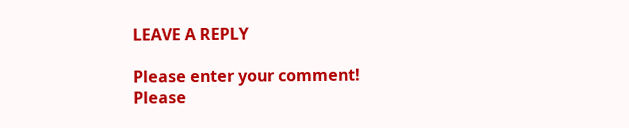LEAVE A REPLY

Please enter your comment!
Please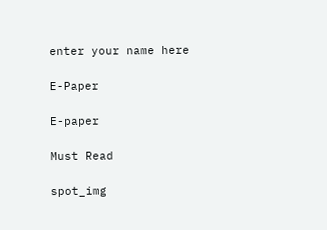enter your name here

E-Paper

E-paper

Must Read

spot_img